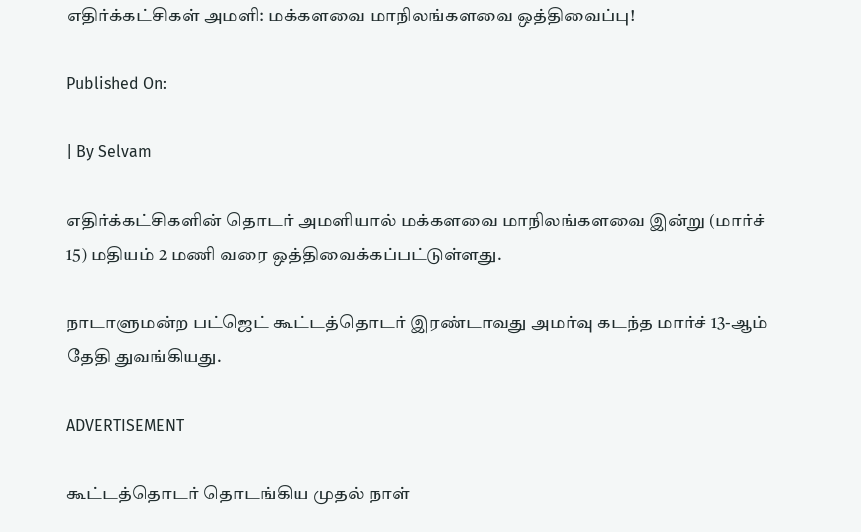எதிர்க்கட்சிகள் அமளி: மக்களவை மாநிலங்களவை ஒத்திவைப்பு!

Published On:

| By Selvam

எதிர்க்கட்சிகளின் தொடர் அமளியால் மக்களவை மாநிலங்களவை இன்று (மார்ச் 15) மதியம் 2 மணி வரை ஒத்திவைக்கப்பட்டுள்ளது.

நாடாளுமன்ற பட்ஜெட் கூட்டத்தொடர் இரண்டாவது அமர்வு கடந்த மார்ச் 13-ஆம் தேதி துவங்கியது.

ADVERTISEMENT

கூட்டத்தொடர் தொடங்கிய முதல் நாள்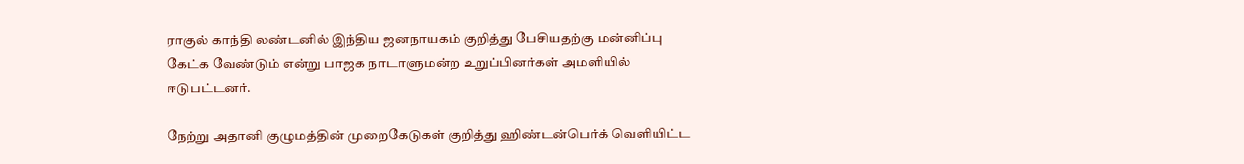ராகுல் காந்தி லண்டனில் இந்திய ஜனநாயகம் குறித்து பேசியதற்கு மன்னிப்பு கேட்க வேண்டும் என்று பாஜக நாடாளுமன்ற உறுப்பினர்கள் அமளியில் ஈடுபட்டனர்.

நேற்று அதானி குழுமத்தின் முறைகேடுகள் குறித்து ஹிண்டன்பெர்க் வெளியிட்ட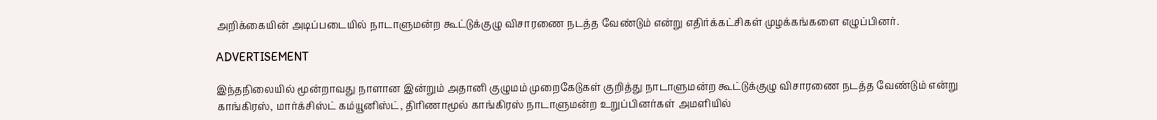அறிக்கையின் அடிப்படையில் நாடாளுமன்ற கூட்டுக்குழு விசாரணை நடத்த வேண்டும் என்று எதிர்க்கட்சிகள் முழக்கங்களை எழுப்பினர்.

ADVERTISEMENT

இந்தநிலையில் மூன்றாவது நாளான இன்றும் அதானி குழுமம் முறைகேடுகள் குறித்து நாடாளுமன்ற கூட்டுக்குழு விசாரணை நடத்த வேண்டும் என்று காங்கிரஸ், மார்க்சிஸ்ட் கம்யூனிஸ்ட், திரிணாமூல் காங்கிரஸ் நாடாளுமன்ற உறுப்பினர்கள் அமளியில்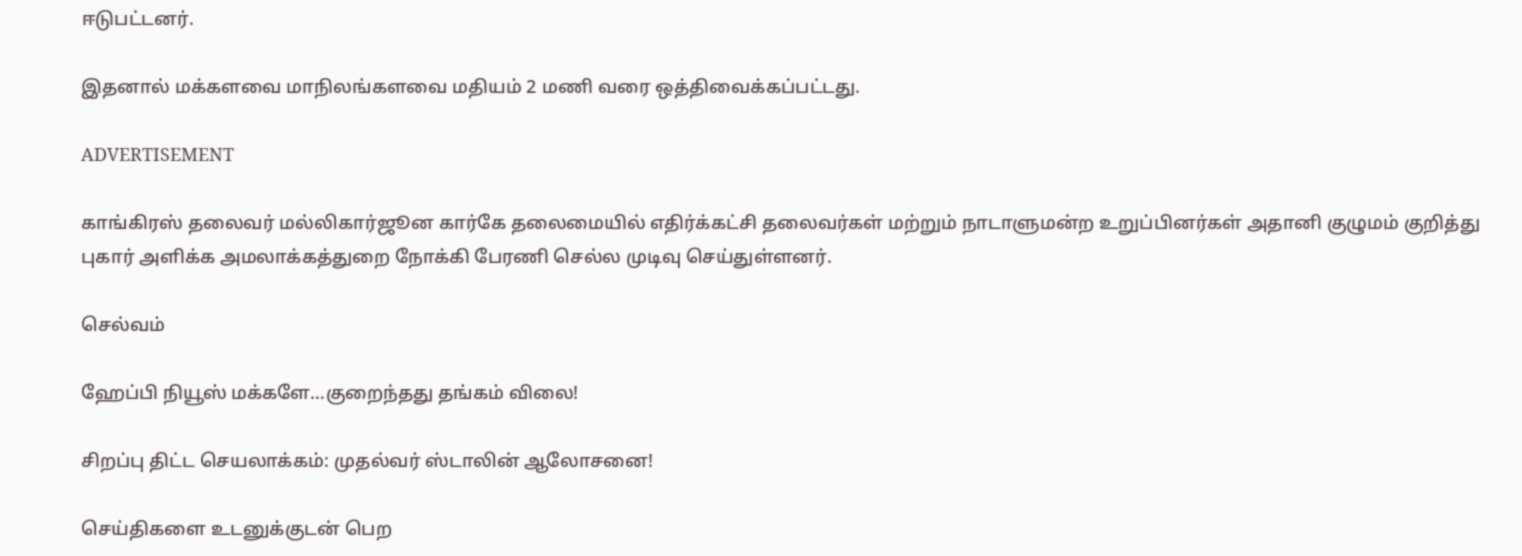ஈடுபட்டனர்.

இதனால் மக்களவை மாநிலங்களவை மதியம் 2 மணி வரை ஒத்திவைக்கப்பட்டது.

ADVERTISEMENT

காங்கிரஸ் தலைவர் மல்லிகார்ஜூன கார்கே தலைமையில் எதிர்க்கட்சி தலைவர்கள் மற்றும் நாடாளுமன்ற உறுப்பினர்கள் அதானி குழுமம் குறித்து புகார் அளிக்க அமலாக்கத்துறை நோக்கி பேரணி செல்ல முடிவு செய்துள்ளனர்.

செல்வம்

ஹேப்பி நியூஸ் மக்களே…குறைந்தது தங்கம் விலை!

சிறப்பு திட்ட செயலாக்கம்: முதல்வர் ஸ்டாலின் ஆலோசனை!

செய்திகளை உடனுக்குடன் பெற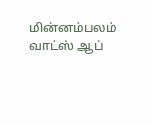மின்னம்பலம் வாட்ஸ் ஆப்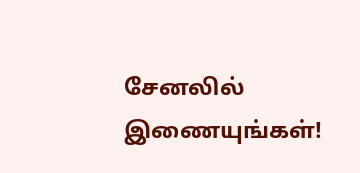சேனலில் இணையுங்கள்!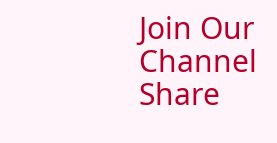Join Our Channel
Share